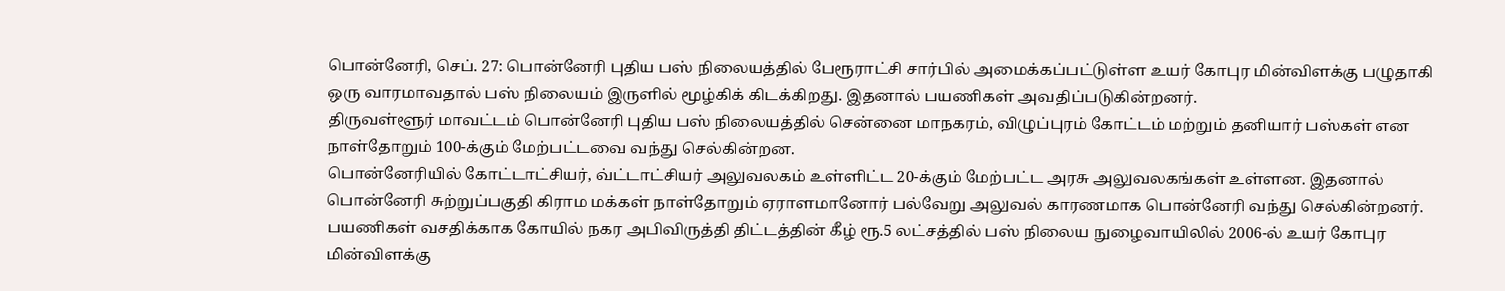பொன்னேரி, செப். 27: பொன்னேரி புதிய பஸ் நிலையத்தில் பேரூராட்சி சார்பில் அமைக்கப்பட்டுள்ள உயர் கோபுர மின்விளக்கு பழுதாகி ஒரு வாரமாவதால் பஸ் நிலையம் இருளில் மூழ்கிக் கிடக்கிறது. இதனால் பயணிகள் அவதிப்படுகின்றனர்.
திருவள்ளூர் மாவட்டம் பொன்னேரி புதிய பஸ் நிலையத்தில் சென்னை மாநகரம், விழுப்புரம் கோட்டம் மற்றும் தனியார் பஸ்கள் என நாள்தோறும் 100-க்கும் மேற்பட்டவை வந்து செல்கின்றன.
பொன்னேரியில் கோட்டாட்சியர், வ்ட்டாட்சியர் அலுவலகம் உள்ளிட்ட 20-க்கும் மேற்பட்ட அரசு அலுவலகங்கள் உள்ளன. இதனால் பொன்னேரி சுற்றுப்பகுதி கிராம மக்கள் நாள்தோறும் ஏராளமானோர் பல்வேறு அலுவல் காரணமாக பொன்னேரி வந்து செல்கின்றனர்.
பயணிகள் வசதிக்காக கோயில் நகர அபிவிருத்தி திட்டத்தின் கீழ் ரூ.5 லட்சத்தில் பஸ் நிலைய நுழைவாயிலில் 2006-ல் உயர் கோபுர மின்விளக்கு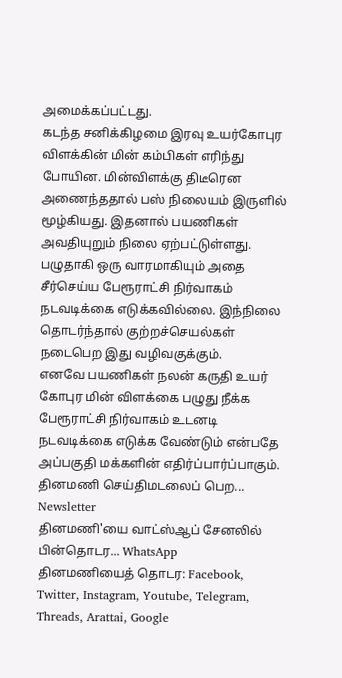அமைக்கப்பட்டது.
கடந்த சனிக்கிழமை இரவு உயர்கோபுர விளக்கின் மின் கம்பிகள் எரிந்து போயின. மின்விளக்கு திடீரென அணைந்ததால் பஸ் நிலையம் இருளில் மூழ்கியது. இதனால் பயணிகள் அவதியுறும் நிலை ஏற்பட்டுள்ளது.
பழுதாகி ஒரு வாரமாகியும் அதை சீர்செய்ய பேரூராட்சி நிர்வாகம் நடவடிக்கை எடுக்கவில்லை. இந்நிலை தொடர்ந்தால் குற்றச்செயல்கள் நடைபெற இது வழிவகுக்கும்.
எனவே பயணிகள் நலன் கருதி உயர் கோபுர மின் விளக்கை பழுது நீக்க பேரூராட்சி நிர்வாகம் உடனடி நடவடிக்கை எடுக்க வேண்டும் என்பதே அப்பகுதி மக்களின் எதிர்ப்பார்ப்பாகும்.
தினமணி செய்திமடலைப் பெற... Newsletter
தினமணி'யை வாட்ஸ்ஆப் சேனலில் பின்தொடர... WhatsApp
தினமணியைத் தொடர: Facebook, Twitter, Instagram, Youtube, Telegram, Threads, Arattai, Google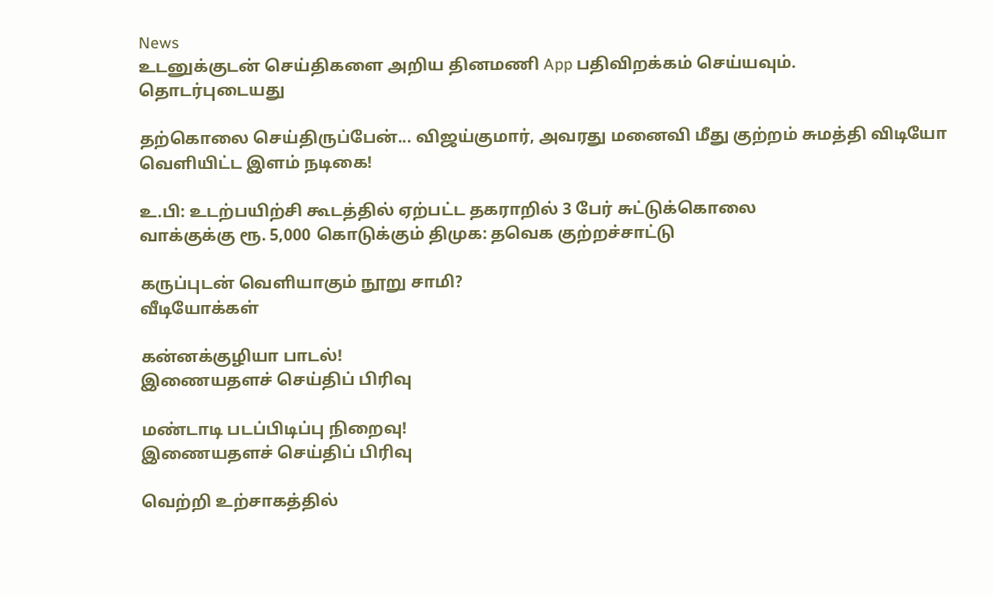News
உடனுக்குடன் செய்திகளை அறிய தினமணி App பதிவிறக்கம் செய்யவும்.
தொடர்புடையது

தற்கொலை செய்திருப்பேன்... விஜய்குமார், அவரது மனைவி மீது குற்றம் சுமத்தி விடியோ வெளியிட்ட இளம் நடிகை!

உ.பி: உடற்பயிற்சி கூடத்தில் ஏற்பட்ட தகராறில் 3 பேர் சுட்டுக்கொலை
வாக்குக்கு ரூ. 5,000 கொடுக்கும் திமுக: தவெக குற்றச்சாட்டு

கருப்புடன் வெளியாகும் நூறு சாமி?
வீடியோக்கள்

கன்னக்குழியா பாடல்!
இணையதளச் செய்திப் பிரிவு

மண்டாடி படப்பிடிப்பு நிறைவு!
இணையதளச் செய்திப் பிரிவு

வெற்றி உற்சாகத்தில்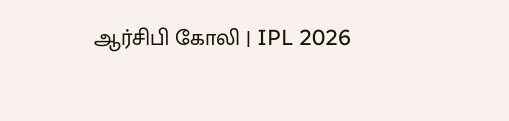ஆர்சிபி கோலி | IPL 2026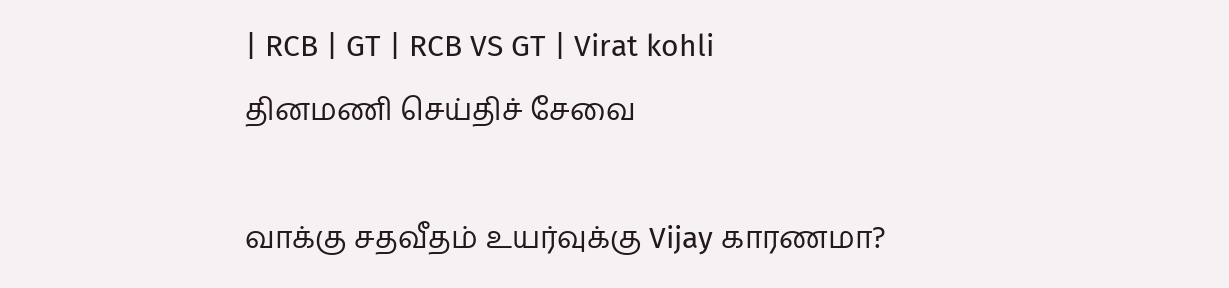| RCB | GT | RCB VS GT | Virat kohli
தினமணி செய்திச் சேவை

வாக்கு சதவீதம் உயர்வுக்கு Vijay காரணமா?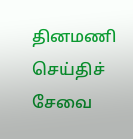தினமணி செய்திச் சேவை